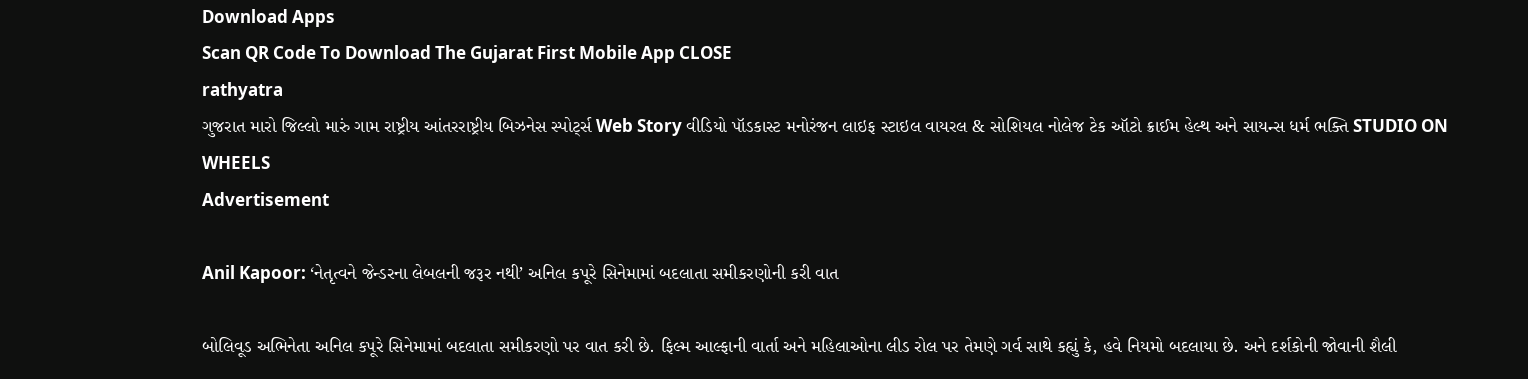Download Apps
Scan QR Code To Download The Gujarat First Mobile App CLOSE
rathyatra
ગુજરાત મારો જિલ્લો મારું ગામ રાષ્ટ્રીય આંતરરાષ્ટ્રીય બિઝનેસ સ્પોર્ટ્સ Web Story વીડિયો પૉડકાસ્ટ મનોરંજન લાઇફ સ્ટાઇલ વાયરલ & સોશિયલ નોલેજ ટેક ઑટો ક્રાઈમ હેલ્થ અને સાયન્સ ધર્મ ભક્તિ STUDIO ON WHEELS
Advertisement

Anil Kapoor: ‘નેતૃત્વને જેન્ડરના લેબલની જરૂર નથી’ અનિલ કપૂરે સિનેમામાં બદલાતા સમીકરણોની કરી વાત

બોલિવૂડ અભિનેતા અનિલ કપૂરે સિનેમામાં બદલાતા સમીકરણો પર વાત કરી છે. ફિલ્મ આલ્ફાની વાર્તા અને મહિલાઓના લીડ રોલ પર તેમણે ગર્વ સાથે કહ્યું કે, હવે નિયમો બદલાયા છે. અને દર્શકોની જોવાની શૈલી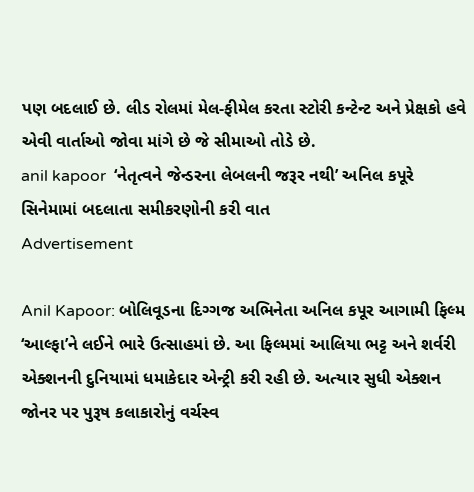પણ બદલાઈ છે. લીડ રોલમાં મેલ-ફીમેલ કરતા સ્ટોરી કન્ટેન્ટ અને પ્રેક્ષકો હવે એવી વાર્તાઓ જોવા માંગે છે જે સીમાઓ તોડે છે.
anil kapoor  ‘નેતૃત્વને જેન્ડરના લેબલની જરૂર નથી’ અનિલ કપૂરે સિનેમામાં બદલાતા સમીકરણોની કરી વાત
Advertisement

Anil Kapoor: બોલિવૂડના દિગ્ગજ અભિનેતા અનિલ કપૂર આગામી ફિલ્મ ‘આલ્ફા’ને લઈને ભારે ઉત્સાહમાં છે. આ ફિલ્મમાં આલિયા ભટ્ટ અને શર્વરી એક્શનની દુનિયામાં ધમાકેદાર એન્ટ્રી કરી રહી છે. અત્યાર સુધી એક્શન જોનર પર પુરૂષ કલાકારોનું વર્ચસ્વ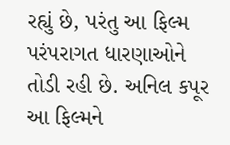રહ્યું છે, પરંતુ આ ફિલ્મ પરંપરાગત ધારણાઓને તોડી રહી છે. અનિલ કપૂર આ ફિલ્મને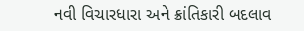નવી વિચારધારા અને ક્રાંતિકારી બદલાવ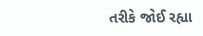તરીકે જોઈ રહ્યા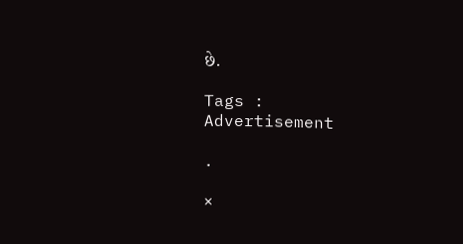છે.

Tags :
Advertisement

.

×